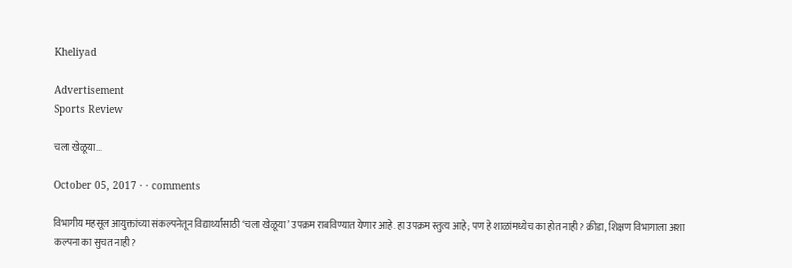Kheliyad

Advertisement
Sports Review

चला खेळूया...

October 05, 2017 · · comments

विभागीय महसूल आयुक्तांच्या संकल्पनेतून विद्यार्थ्यांसाठी ‘चला खेळूया’ उपक्रम राबविण्यात येणार आहे. हा उपक्रम स्तुत्य आहे; पण हे शाळांमध्येच का होत नाही? क्रीडा, शिक्षण विभागाला अशा कल्पना का सुचत नाही?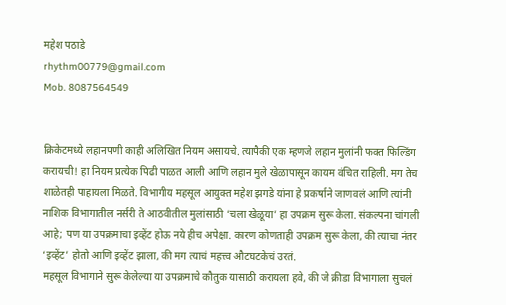महेश पठाडे
rhythm00779@gmail.com
Mob. 8087564549


क्रिकेटमध्ये लहानपणी काही अलिखित नियम असायचे. त्यापैकी एक म्हणजे लहान मुलांनी फक्त फिल्डिंग करायची! हा नियम प्रत्येक पिढी पाळत आली आणि लहान मुले खेळापासून कायम वंचित राहिली. मग तेच शाळेतही पाहायला मिळते. विभागीय महसूल आयुक्त महेश झगडे यांना हे प्रकर्षाने जाणवलं आणि त्यांनी नाशिक विभागातील नर्सरी ते आठवीतील मुलांसाठी ‘चला खेळूया’ हा उपक्रम सुरू केला. संकल्पना चांगली आहे; पण या उपक्रमाचा इव्हेंट होऊ नये हीच अपेक्षा. कारण कोणताही उपक्रम सुरू केला, की त्याचा नंतर ‘इव्हेंट’ होतो आणि इव्हेंट झाला, की मग त्याचं महत्त्व औटघटकेचं उरतं.
महसूल विभागाने सुरू केलेल्या या उपक्रमाचे कौतुक यासाठी करायला हवे, की जे क्रीडा विभागाला सुचलं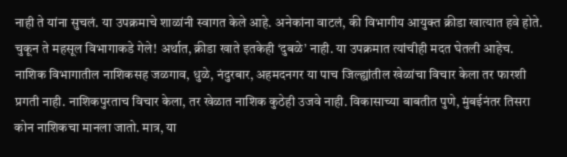नाही ते यांना सुचलं. या उपक्रमाचे शाळांनी स्वागत केले आहे. अनेकांना वाटलं, की विभागीय आयुक्त क्रीडा खात्यात हवे होते. चुकून ते महसूल विभागाकडे गेले! अर्थात, क्रीडा खाते इतकेही ‘दुबळे’ नाही. या उपक्रमात त्यांचीही मदत घेतली आहेच. नाशिक विभागातील नाशिकसह जळगाव, धुळे, नंदुरबार, अहमदनगर या पाच जिल्ह्यांतील खेळांचा विचार केला तर फारशी प्रगती नाही. नाशिकपुरताच विचार केला, तर खेळात नाशिक कुठेही उजवे नाही. विकासाच्या बाबतीत पुणे, मुंबईनंतर तिसरा कोन नाशिकचा मानला जातो. मात्र, या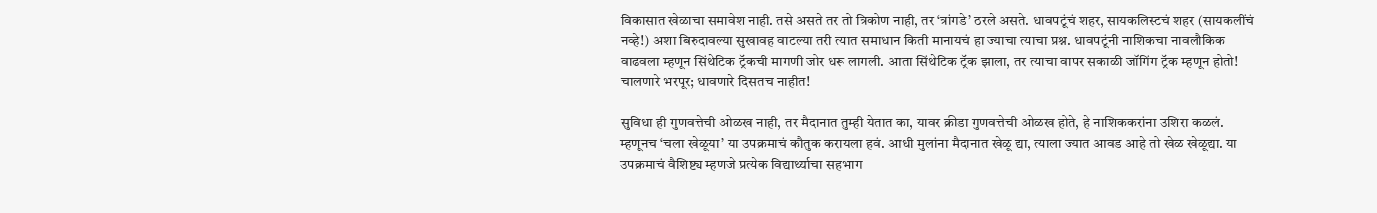विकासात खेळाचा समावेश नाही. तसे असते तर तो त्रिकोण नाही, तर ‘त्रांगडे’ ठरले असते. धावपटूंचं शहर, सायकलिस्टचं शहर (सायकलींचं नव्हे!) अशा बिरुदावल्या सुखावह वाटल्या तरी त्यात समाधान किती मानायचं हा ज्याचा त्याचा प्रश्न. धावपटूंनी नाशिकचा नावलौकिक वाढवला म्हणून सिंथेटिक ट्रॅकची मागणी जोर धरू लागली. आता सिंथेटिक ट्रॅक झाला, तर त्याचा वापर सकाळी जॉगिंग ट्रॅक म्हणून होतो! चालणारे भरपूर; धावणारे दिसतच नाहीत!

सुविधा ही गुणवत्तेची ओळख नाही, तर मैदानात तुम्ही येतात का, यावर क्रीडा गुणवत्तेची ओळख होते, हे नाशिककरांना उशिरा कळलं. म्हणूनच ‘चला खेळूया’ या उपक्रमाचं कौतुक करायला हवं. आधी मुलांना मैदानात खेळू द्या, त्याला ज्यात आवड आहे तो खेळ खेळूद्या. या उपक्रमाचं वैशिष्ट्य म्हणजे प्रत्येक विद्यार्थ्याचा सहभाग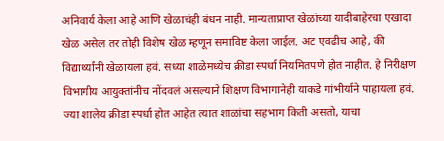अनिवार्य केला आहे आणि खेळाचंही बंधन नाही. मान्यताप्राप्त खेळांच्या यादीबाहेरचा एखादा खेळ असेल तर तोही विशेष खेळ म्हणून समाविष्ट केला जाईल. अट एवढीच आहे, की विद्यार्थ्यांनी खेळायला हवं. सध्या शाळेमध्येच क्रीडा स्पर्धा नियमितपणे होत नाहीत. हे निरीक्षण विभागीय आयुक्तांनीच नोंदवलं असल्याने शिक्षण विभागानेही याकडे गांभीर्याने पाहायला हवं. ज्या शालेय क्रीडा स्पर्धा होत आहेत त्यात शाळांचा सहभाग किती असतो, याचा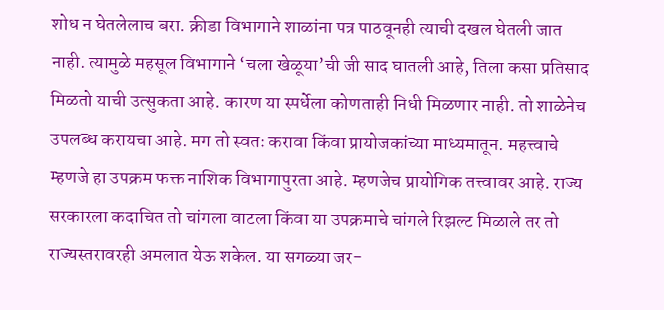शोध न घेतलेलाच बरा. क्रीडा विभागाने शाळांना पत्र पाठवूनही त्याची दखल घेतली जात नाही. त्यामुळे महसूल विभागाने ‘चला खेळूया’ची जी साद घातली आहे, तिला कसा प्रतिसाद मिळतो याची उत्सुकता आहे. कारण या स्पर्धेला कोणताही निधी मिळणार नाही. तो शाळेनेच उपलब्ध करायचा आहे. मग तो स्वतः करावा किंवा प्रायोजकांच्या माध्यमातून. महत्त्वाचे म्हणजे हा उपक्रम फक्त नाशिक विभागापुरता आहे. म्हणजेच प्रायोगिक तत्त्वावर आहे. राज्य सरकारला कदाचित तो चांगला वाटला किंवा या उपक्रमाचे चांगले रिझल्ट मिळाले तर तो राज्यस्तरावरही अमलात येऊ शकेल. या सगळ्या जर-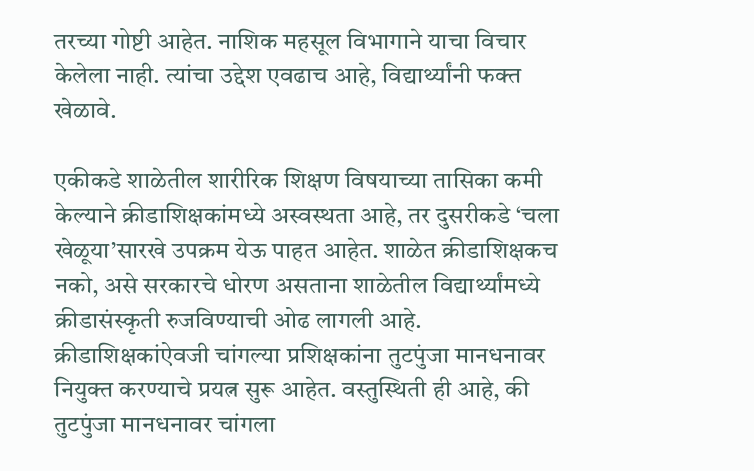तरच्या गोष्टी आहेत. नाशिक महसूल विभागाने याचा विचार केलेला नाही. त्यांचा उद्देश एवढाच आहे, विद्यार्थ्यांनी फक्त खेळावे.

एकीकडे शाळेतील शारीरिक शिक्षण विषयाच्या तासिका कमी केल्याने क्रीडाशिक्षकांमध्ये अस्वस्थता आहे, तर दुसरीकडे ‘चला खेळूया’सारखे उपक्रम येऊ पाहत आहेत. शाळेत क्रीडाशिक्षकच नको, असे सरकारचे धोरण असताना शाळेतील विद्यार्थ्यांमध्ये क्रीडासंस्कृती रुजविण्याची ओढ लागली आहे. क्रीडाशिक्षकांऐवजी चांगल्या प्रशिक्षकांना तुटपुंजा मानधनावर नियुक्त करण्याचे प्रयत्न सुरू आहेत. वस्तुस्थिती ही आहे, की तुटपुंजा मानधनावर चांगला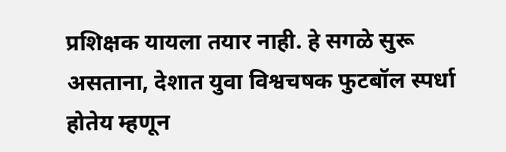प्रशिक्षक यायला तयार नाही. हे सगळे सुरू असताना, देशात युवा विश्वचषक फुटबॉल स्पर्धा होतेय म्हणून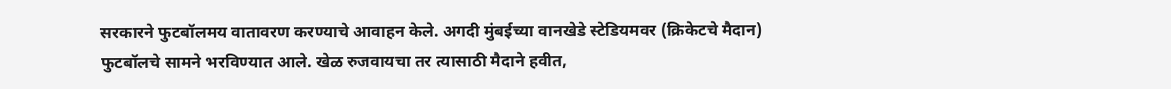सरकारने फुटबॉलमय वातावरण करण्याचे आवाहन केले. अगदी मुंबईच्या वानखेडे स्टेडियमवर (क्रिकेटचे मैदान) फुटबॉलचे सामने भरविण्यात आले. खेळ रुजवायचा तर त्यासाठी मैदाने हवीत,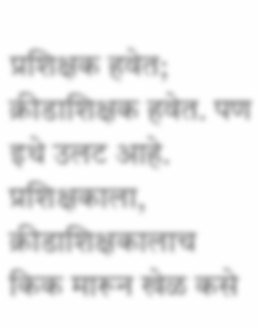प्रशिक्षक हवेत; क्रीडाशिक्षक हवेत. पण इथे उलट आहे. प्रशिक्षकाला, क्रीडाशिक्षकालाच किक मारून खेळ कसे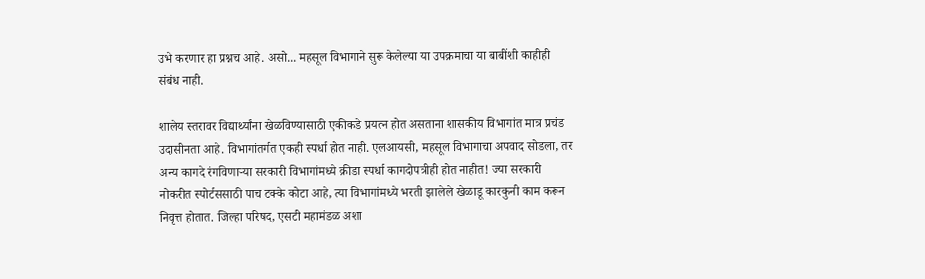उभे करणार हा प्रश्नच आहे. असो... महसूल विभागाने सुरू केलेल्या या उपक्रमाचा या बाबींशी काहीही संबंध नाही.

शालेय स्तरावर विद्यार्थ्यांना खेळविण्यासाठी एकीकडे प्रयत्न होत असताना शासकीय विभागांत मात्र प्रचंड उदासीनता आहे. विभागांतर्गत एकही स्पर्धा होत नाही. एलआयसी, महसूल विभागाचा अपवाद सोडला, तर अन्य कागदे रंगविणाऱ्या सरकारी विभागांमध्ये क्रीडा स्पर्धा कागदोपत्रीही होत नाहीत! ज्या सरकारी नोकरीत स्पोर्टससाठी पाच टक्के कोटा आहे, त्या विभागांमध्ये भरती झालेले खेळाडू कारकुनी काम करून निवृत्त होतात. जिल्हा परिषद, एसटी महामंडळ अशा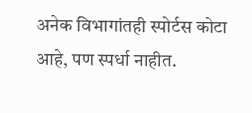अनेक विभागांतही स्पोर्टस कोटा आहे, पण स्पर्धा नाहीत.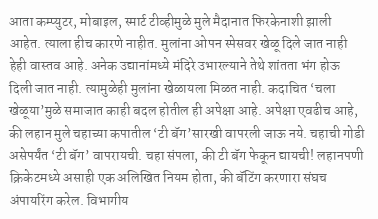आता कम्प्युटर, मोबाइल, स्मार्ट टीव्हीमुळे मुले मैदानात फिरकेनाशी झाली आहेत. त्याला हीच कारणे नाहीत. मुलांना ओपन स्पेसवर खेळू दिले जात नाही हेही वास्तव आहे. अनेक उद्यानांमध्ये मंदिरे उभारल्याने तेथे शांतता भंग होऊ दिली जात नाही. त्यामुळेही मुलांना खेळायला मिळत नाही. कदाचित ‘चला खेळूया’मुळे समाजात काही बदल होतील ही अपेक्षा आहे. अपेक्षा एवढीच आहे, की लहान मुले चहाच्या कपातील ‘टी बॅग’सारखी वापरली जाऊ नये. चहाची गोडी असेपर्यंत ‘टी बॅग’ वापरायची. चहा संपला, की टी बॅग फेकून द्यायची! लहानपणी क्रिकेटमध्ये असाही एक अलिखित नियम होता, की बॅटिंग करणारा संघच अंपायरिंग करेल. विभागीय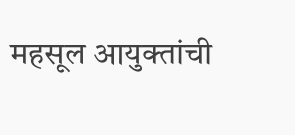महसूल आयुक्तांची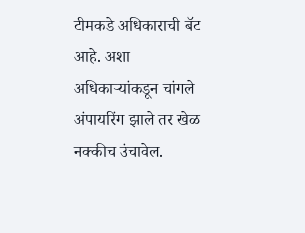टीमकडे अधिकाराची बॅट आहे. अशा अधिकाऱ्यांकडून चांगले अंपायरिंग झाले तर खेळ नक्कीच उंचावेल.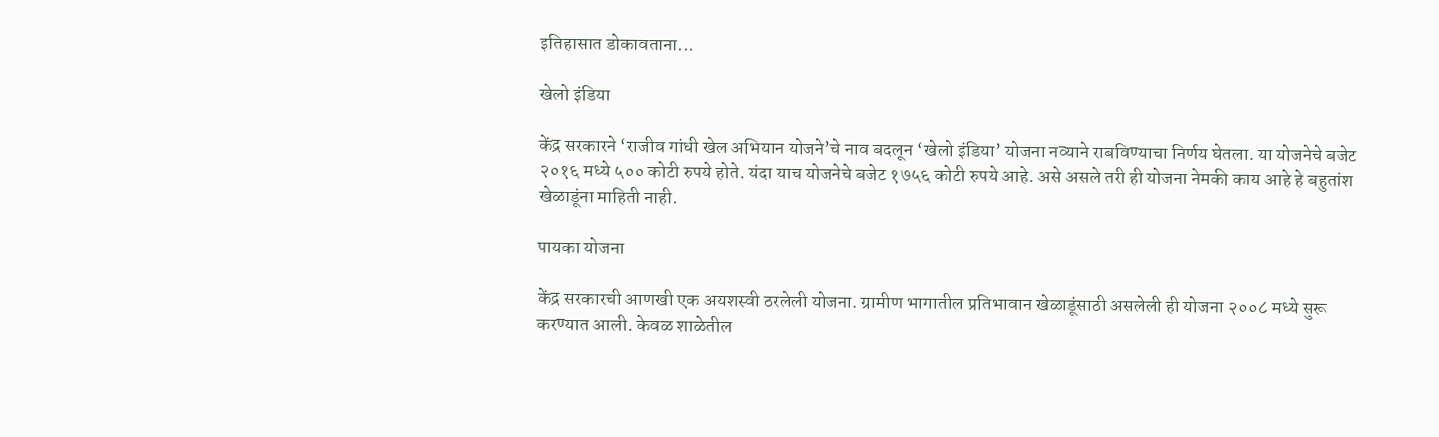इतिहासात डोकावताना...

खेलो इंडिया

केंद्र सरकारने ‘राजीव गांधी खेल अभियान योजने’चे नाव बदलून ‘खेलो इंडिया’ योजना नव्याने राबविण्याचा निर्णय घेतला. या योजनेचे बजेट २०१६ मध्ये ५०० कोटी रुपये होते. यंदा याच योजनेचे बजेट १७५६ कोटी रुपये आहे. असे असले तरी ही योजना नेमकी काय आहे हे बहुतांश खेळाडूंना माहिती नाही.

पायका योजना

केंद्र सरकारची आणखी एक अयशस्वी ठरलेली योजना. ग्रामीण भागातील प्रतिभावान खेळाडूंसाठी असलेली ही योजना २००८ मध्ये सुरू करण्यात आली. केवळ शाळेतील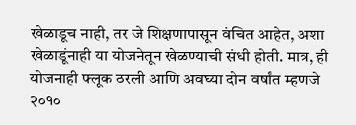खेळाडूच नाही, तर जे शिक्षणापासून वंचित आहेत, अशा खेळाडूंनाही या योजनेतून खेळण्याची संधी होती. मात्र, ही योजनाही फ्लूक ठरली आणि अवघ्या दोन वर्षांत म्हणजे २०१०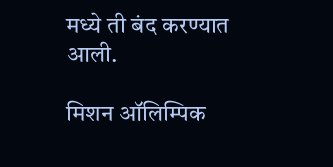मध्ये ती बंद करण्यात आली.

मिशन ऑलिम्पिक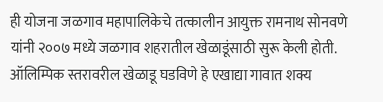ही योजना जळगाव महापालिकेचे तत्कालीन आयुक्त रामनाथ सोनवणे यांनी २००७ मध्ये जळगाव शहरातील खेळाडूंसाठी सुरू केली होती. ऑलिम्पिक स्तरावरील खेळाडू घडविणे हे एखाद्या गावात शक्य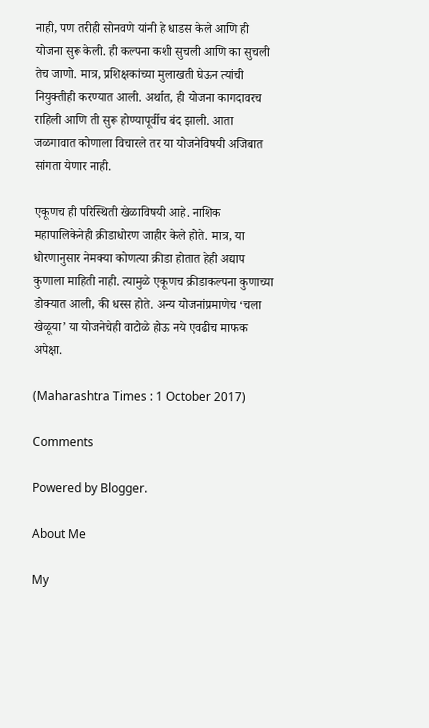नाही, पण तरीही सोनवणे यांनी हे धाडस केले आणि ही योजना सुरू केली. ही कल्पना कशी सुचली आणि का सुचली तेच जाणो. मात्र, प्रशिक्षकांच्या मुलाखती घेऊन त्यांची नियुक्तीही करण्यात आली. अर्थात, ही योजना कागदावरच राहिली आणि ती सुरू होण्यापूर्वीच बंद झाली. आता जळगावात कोणाला विचारले तर या योजनेविषयी अजिबात सांगता येणार नाही.

एकूणच ही परिस्थिती खेळाविषयी आहे. नाशिक महापालिकेनेही क्रीडाधोरण जाहीर केले होते. मात्र, या धोरणानुसार नेमक्या कोणत्या क्रीडा होतात हेही अद्याप कुणाला माहिती नाही. त्यामुळे एकूणच क्रीडाकल्पना कुणाच्या डोक्यात आली, की धस्स होते. अन्य योजनांप्रमाणेच ‘चला खेळूया’ या योजनेचेही वाटोळे होऊ नये एवढीच माफक अपेक्षा.

(Maharashtra Times : 1 October 2017)

Comments

Powered by Blogger.

About Me

My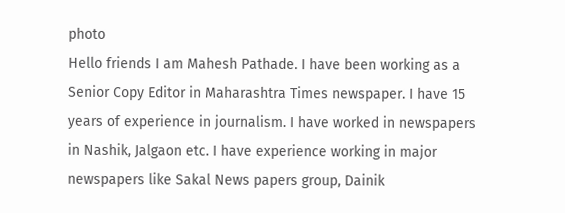photo
Hello friends I am Mahesh Pathade. I have been working as a Senior Copy Editor in Maharashtra Times newspaper. I have 15 years of experience in journalism. I have worked in newspapers in Nashik, Jalgaon etc. I have experience working in major newspapers like Sakal News papers group, Dainik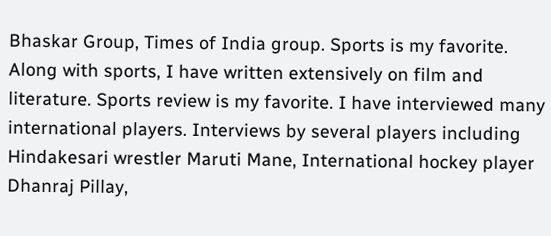Bhaskar Group, Times of India group. Sports is my favorite. Along with sports, I have written extensively on film and literature. Sports review is my favorite. I have interviewed many international players. Interviews by several players including Hindakesari wrestler Maruti Mane, International hockey player Dhanraj Pillay,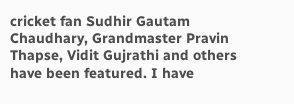cricket fan Sudhir Gautam Chaudhary, Grandmaster Pravin Thapse, Vidit Gujrathi and others have been featured. I have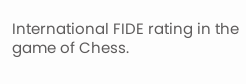International FIDE rating in the game of Chess.